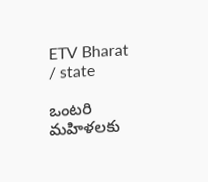ETV Bharat / state

ఒంటరి మహిళలకు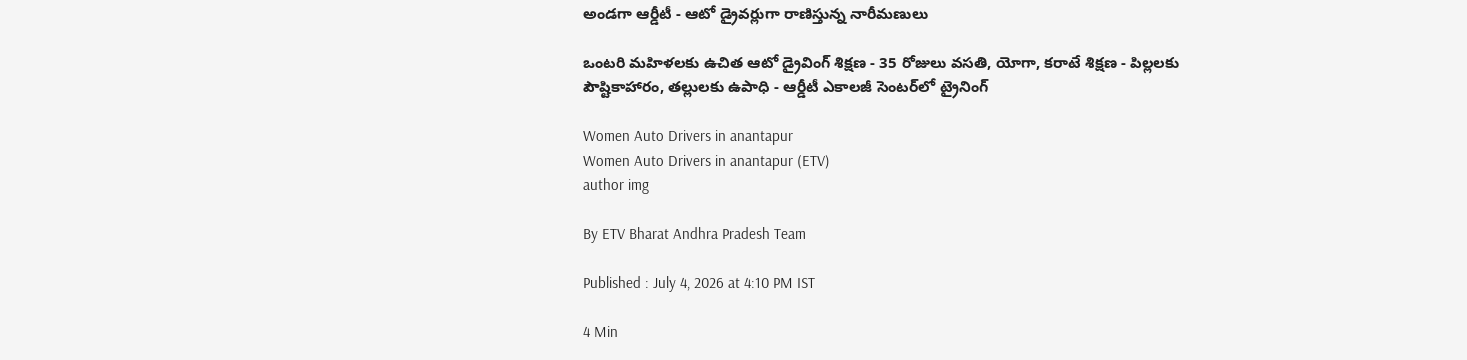అండగా ఆర్డీటీ - ఆటో డ్రైవర్లుగా రాణిస్తున్న నారీమణులు

ఒంటరి మహిళలకు ఉచిత ఆటో డ్రైవింగ్ శిక్షణ - 35 రోజులు వసతి, యోగా, కరాటే శిక్షణ - పిల్లలకు పౌష్టికాహారం, తల్లులకు ఉపాధి - ఆర్డీటీ ఎకాలజీ సెంటర్‌లో ట్రైనింగ్

Women Auto Drivers in anantapur
Women Auto Drivers in anantapur (ETV)
author img

By ETV Bharat Andhra Pradesh Team

Published : July 4, 2026 at 4:10 PM IST

4 Min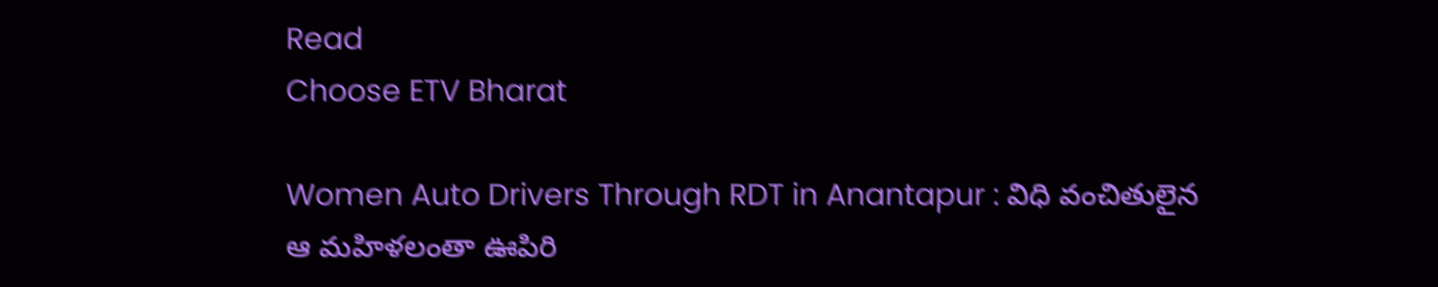Read
Choose ETV Bharat

Women Auto Drivers Through RDT in Anantapur : విధి వంచితులైన ఆ మహిళలంతా ఊపిరి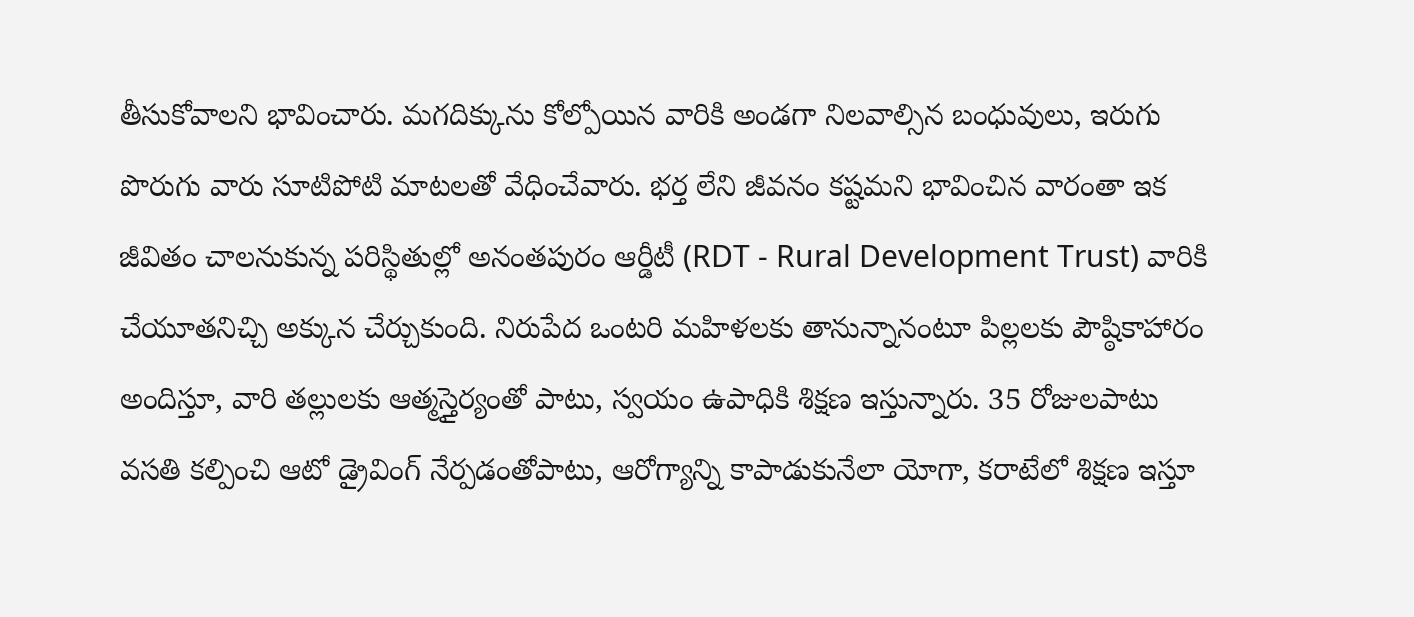తీసుకోవాలని భావించారు. మగదిక్కును కోల్పోయిన వారికి అండగా నిలవాల్సిన బంధువులు, ఇరుగు పొరుగు వారు సూటిపోటి మాటలతో వేధించేవారు. భర్త లేని జీవనం కష్టమని భావించిన వారంతా ఇక జీవితం చాలనుకున్న పరిస్థితుల్లో అనంతపురం ఆర్డీటీ (RDT - Rural Development Trust) వారికి చేయూతనిచ్చి అక్కున చేర్చుకుంది. నిరుపేద ఒంటరి మహిళలకు తానున్నానంటూ పిల్లలకు పౌష్ఠికాహారం అందిస్తూ, వారి తల్లులకు ఆత్మస్తైర్యంతో పాటు, స్వయం ఉపాధికి శిక్షణ ఇస్తున్నారు. 35 రోజులపాటు వసతి కల్పించి ఆటో డ్రైవింగ్ నేర్పడంతోపాటు, ఆరోగ్యాన్ని కాపాడుకునేలా యోగా, కరాటేలో శిక్షణ ఇస్తూ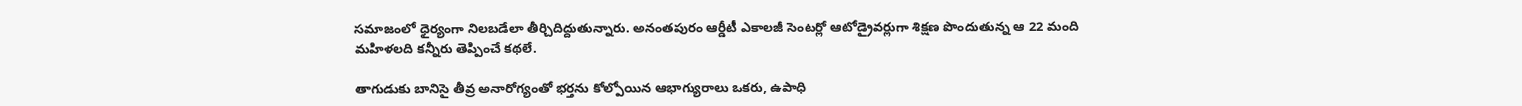సమాజంలో ధైర్యంగా నిలబడేలా తీర్చిదిద్దుతున్నారు. అనంతపురం ఆర్డీటీ ఎకాలజీ సెంటర్లో ఆటోడ్రైవర్లుగా శిక్షణ పొందుతున్న ఆ 22 మంది మహిళలది కన్నీరు తెప్పించే కథలే.

తాగుడుకు బానిసై తీవ్ర అనారోగ్యంతో భర్తను కోల్పోయిన ఆభాగ్యురాలు ఒకరు, ఉపాధి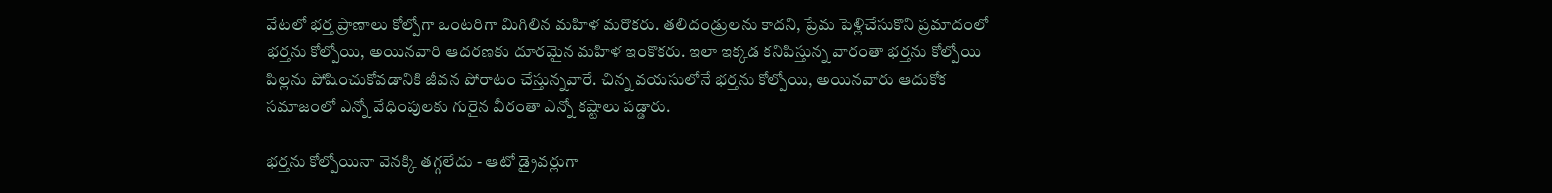వేటలో భర్త ప్రాణాలు కోల్పోగా ఒంటరిగా మిగిలిన మహిళ మరొకరు. తలిదండ్రులను కాదని, ప్రేమ పెళ్లిచేసుకొని ప్రమాదంలో భర్తను కోల్పోయి, అయినవారి ఆదరణకు దూరమైన మహిళ ఇంకొకరు. ఇలా ఇక్కడ కనిపిస్తున్న వారంతా భర్తను కోల్పోయి పిల్లను పోషించుకోవడానికి జీవన పోరాటం చేస్తున్నవారే. చిన్న వయసులోనే భర్తను కోల్పోయి, అయినవారు ఆదుకోక సమాజంలో ఎన్నో వేధింపులకు గురైన వీరంతా ఎన్నో కష్టాలు పడ్డారు.

భర్తను కోల్పోయినా వెనక్కి తగ్గలేదు - ఆటో డ్రైవర్లుగా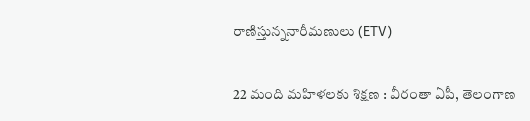రాణిస్తున్ననారీమణులు (ETV)

22 మంది మహిళలకు శిక్షణ : వీరంతా ఏపీ, తెలంగాణ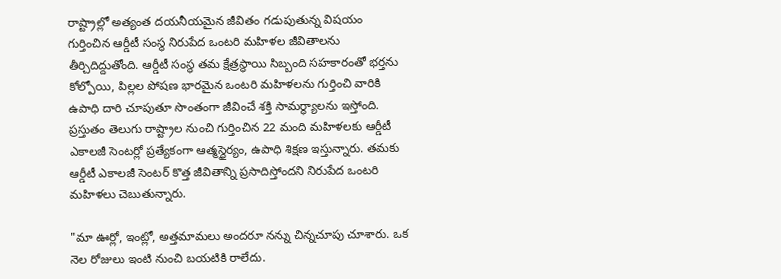రాష్ట్రాల్లో అత్యంత దయనీయమైన జీవితం గడుపుతున్న విషయం గుర్తించిన ఆర్డీటీ సంస్థ నిరుపేద ఒంటరి మహిళల జీవితాలను తీర్చిదిద్దుతోంది. ఆర్డీటీ సంస్థ తమ క్షేత్రస్థాయి సిబ్బంది సహకారంతో భర్తను కోల్పోయి, పిల్లల పోషణ భారమైన ఒంటరి మహిళలను గుర్తించి వారికి ఉపాధి దారి చూపుతూ సొంతంగా జీవించే శక్తి సామర్థ్యాలను ఇస్తోంది. ప్రస్తుతం తెలుగు రాష్ట్రాల నుంచి గుర్తించిన 22 మంది మహిళలకు ఆర్డీటీ ఎకాలజీ సెంటర్లో ప్రత్యేకంగా ఆత్మస్థైర్యం, ఉపాధి శిక్షణ ఇస్తున్నారు. తమకు ఆర్డీటీ ఎకాలజీ సెంటర్ కొత్త జీవితాన్ని ప్రసాదిస్తోందని నిరుపేద ఒంటరి మహిళలు చెబుతున్నారు.

"మా ఊర్లో, ఇంట్లో, అత్తమామలు అందరూ నన్ను చిన్నచూపు చూశారు. ఒక నెల రోజులు ఇంటి నుంచి బయటికి రాలేదు.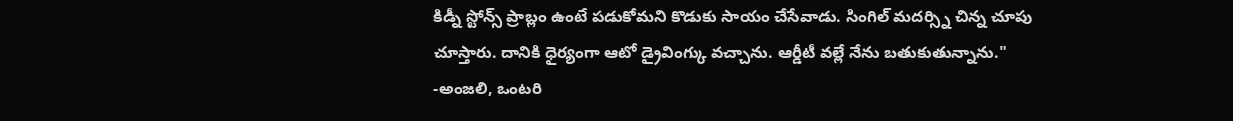కిడ్నీ స్టోన్స్ ప్రాబ్లం ఉంటే పడుకోమని కొడుకు సాయం చేసేవాడు. సింగిల్ మదర్స్ని చిన్న చూపు చూస్తారు. దానికి ధైర్యంగా ఆటో డ్రైవింగ్కు వచ్చాను. ఆర్డీటీ వల్లే నేను బతుకుతున్నాను." -అంజలి, ఒంటరి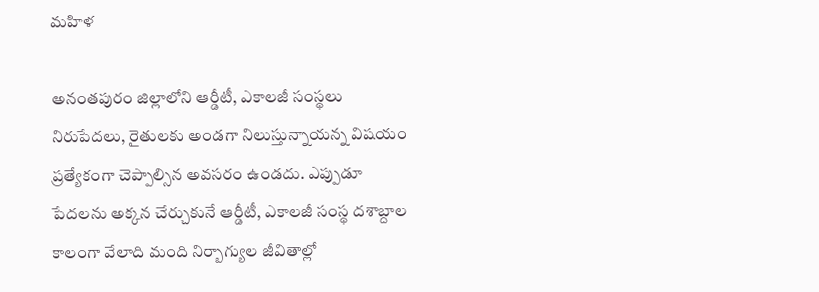మహిళ

అనంతపురం జిల్లాలోని ఆర్డీటీ, ఎకాలజీ సంస్థలు నిరుపేదలు, రైతులకు అండగా నిలుస్తున్నాయన్న విషయం ప్రత్యేకంగా చెప్పాల్సిన అవసరం ఉండదు. ఎప్పుడూ పేదలను అక్కన చేర్చుకునే ఆర్డీటీ, ఎకాలజీ సంస్థ దశాబ్దాల కాలంగా వేలాది మంది నిర్బాగ్యుల జీవితాల్లో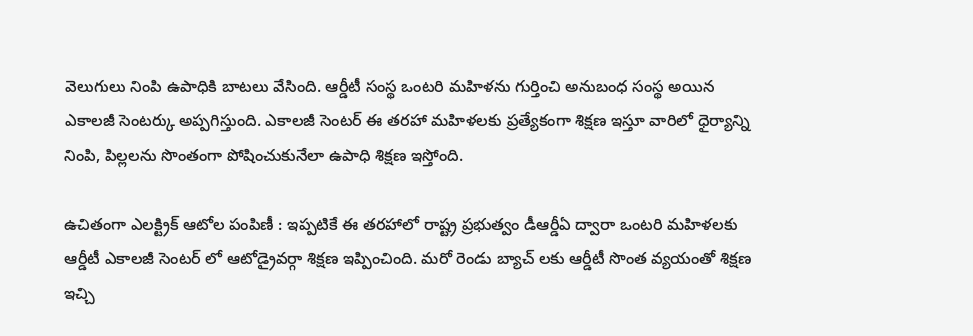వెలుగులు నింపి ఉపాధికి బాటలు వేసింది. ఆర్డీటీ సంస్థ ఒంటరి మహిళను గుర్తించి అనుబంధ సంస్థ అయిన ఎకాలజీ సెంటర్కు అప్పగిస్తుంది. ఎకాలజీ సెంటర్ ఈ తరహా మహిళలకు ప్రత్యేకంగా శిక్షణ ఇస్తూ వారిలో ధైర్యాన్ని నింపి, పిల్లలను సొంతంగా పోషించుకునేలా ఉపాధి శిక్షణ ఇస్తోంది.

ఉచితంగా ఎలక్ట్రిక్ ఆటోల పంపిణీ : ఇప్పటికే ఈ తరహాలో రాష్ట్ర ప్రభుత్వం డీఆర్డీఏ ద్వారా ఒంటరి మహిళలకు ఆర్డీటీ ఎకాలజీ సెంటర్ లో ఆటోడ్రైవర్గా శిక్షణ ఇప్పించింది. మరో రెండు బ్యాచ్ లకు ఆర్డీటీ సొంత వ్యయంతో శిక్షణ ఇచ్చి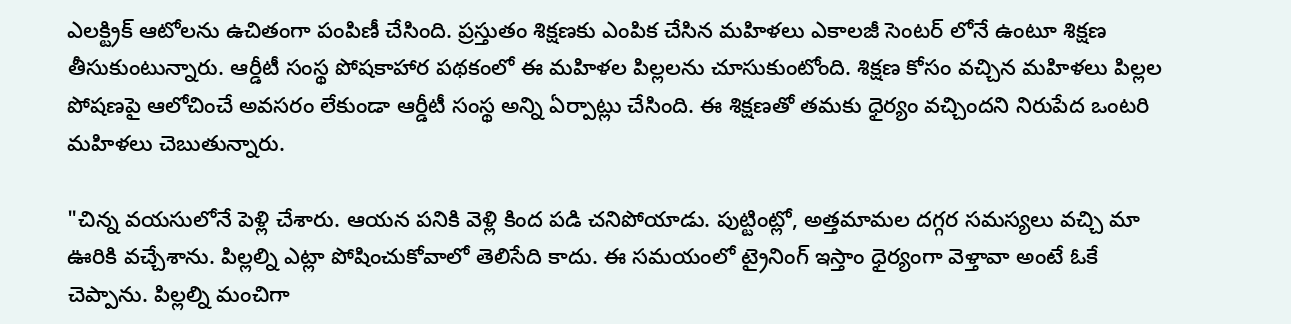ఎలక్ట్రిక్ ఆటోలను ఉచితంగా పంపిణీ చేసింది. ప్రస్తుతం శిక్షణకు ఎంపిక చేసిన మహిళలు ఎకాలజీ సెంటర్ లోనే ఉంటూ శిక్షణ తీసుకుంటున్నారు. ఆర్డీటీ సంస్థ పోషకాహార పథకంలో ఈ మహిళల పిల్లలను చూసుకుంటోంది. శిక్షణ కోసం వచ్చిన మహిళలు పిల్లల పోషణపై ఆలోచించే అవసరం లేకుండా ఆర్డీటీ సంస్థ అన్ని ఏర్పాట్లు చేసింది. ఈ శిక్షణతో తమకు ధైర్యం వచ్చిందని నిరుపేద ఒంటరి మహిళలు చెబుతున్నారు.

"చిన్న వయసులోనే పెళ్లి చేశారు. ఆయన పనికి వెళ్లి కింద పడి చనిపోయాడు. పుట్టింట్లో, అత్తమామల దగ్గర సమస్యలు వచ్చి మా ఊరికి వచ్చేశాను. పిల్లల్ని ఎట్లా పోషించుకోవాలో తెలిసేది కాదు. ఈ సమయంలో ట్రైనింగ్ ఇస్తాం ధైర్యంగా వెళ్తావా అంటే ఓకే చెప్పాను. పిల్లల్ని మంచిగా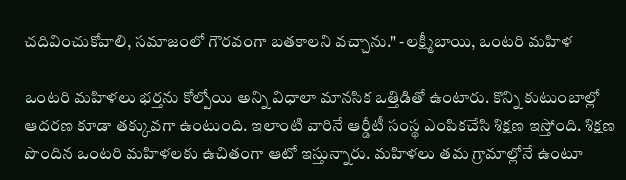చదివించుకోవాలి, సమాజంలో గౌరవంగా బతకాలని వచ్చాను." -లక్ష్మీబాయి, ఒంటరి మహిళ

ఒంటరి మహిళలు భర్తను కోల్పోయి అన్ని విధాలా మానసిక ఒత్తిడితో ఉంటారు. కొన్ని కుటుంబాల్లో ఆదరణ కూడా తక్కువగా ఉంటుంది. ఇలాంటి వారినే ఆర్డీటీ సంస్థ ఎంపికచేసి శిక్షణ ఇస్తోంది. శిక్షణ పొందిన ఒంటరి మహిళలకు ఉచితంగా ఆటో ఇస్తున్నారు. మహిళలు తమ గ్రామాల్లోనే ఉంటూ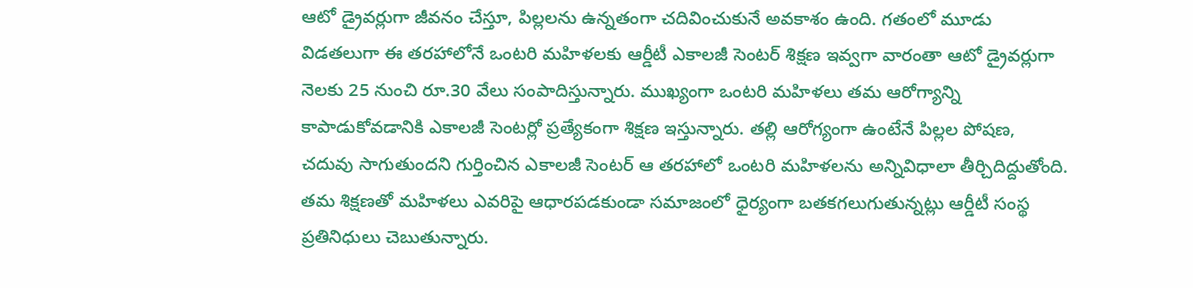ఆటో డ్రైవర్లుగా జీవనం చేస్తూ, పిల్లలను ఉన్నతంగా చదివించుకునే అవకాశం ఉంది. గతంలో మూడు విడతలుగా ఈ తరహాలోనే ఒంటరి మహిళలకు ఆర్డీటీ ఎకాలజీ సెంటర్ శిక్షణ ఇవ్వగా వారంతా ఆటో డ్రైవర్లుగా నెలకు 25 నుంచి రూ.30 వేలు సంపాదిస్తున్నారు. ముఖ్యంగా ఒంటరి మహిళలు తమ ఆరోగ్యాన్ని కాపాడుకోవడానికి ఎకాలజీ సెంటర్లో ప్రత్యేకంగా శిక్షణ ఇస్తున్నారు. తల్లి ఆరోగ్యంగా ఉంటేనే పిల్లల పోషణ, చదువు సాగుతుందని గుర్తించిన ఎకాలజీ సెంటర్ ఆ తరహాలో ఒంటరి మహిళలను అన్నివిధాలా తీర్చిదిద్దుతోంది. తమ శిక్షణతో మహిళలు ఎవరిపై ఆధారపడకుండా సమాజంలో ధైర్యంగా బతకగలుగుతున్నట్లు ఆర్డీటీ సంస్థ ప్రతినిధులు చెబుతున్నారు.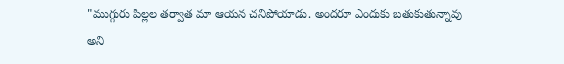"ముగ్గురు పిల్లల తర్వాత మా ఆయన చనిపోయాడు. అందరూ ఎందుకు బతుకుతున్నావు అని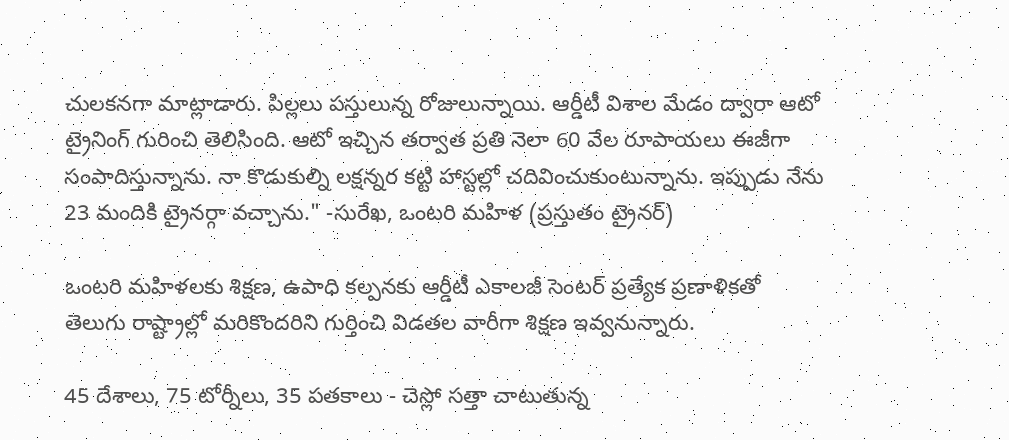చులకనగా మాట్లాడారు. పిల్లలు పస్తులున్న రోజులున్నాయి. ఆర్డీటీ విశాల మేడం ద్వారా ఆటో ట్రైనింగ్ గురించి తెలిసింది. ఆటో ఇచ్చిన తర్వాత ప్రతి నెలా 60 వేల రూపాయలు ఈజీగా సంపాదిస్తున్నాను. నా కొడుకుల్ని లక్షన్నర కట్టి హాస్టల్లో చదివించుకుంటున్నాను. ఇప్పుడు నేను 23 మందికి ట్రైనర్గా వచ్చాను." -సురేఖ, ఒంటరి మహిళ (ప్రస్తుతం ట్రైనర్‌)

ఒంటరి మహిళలకు శిక్షణ, ఉపాధి కల్పనకు ఆర్డీటీ ఎకాలజీ సెంటర్ ప్రత్యేక ప్రణాళికతో తెలుగు రాష్ట్రాల్లో మరికొందరిని గుర్తించి విడతల వారీగా శిక్షణ ఇవ్వనున్నారు.

45 దేశాలు, 75 టోర్నీలు, 35 పతకాలు - చెస్లో సత్తా చాటుతున్న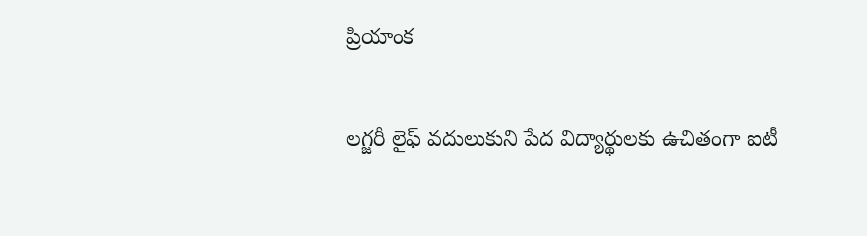ప్రియాంక

లగ్జరీ లైఫ్‌ వదులుకుని పేద విద్యార్థులకు ఉచితంగా ఐటీ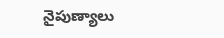నైపుణ్యాలు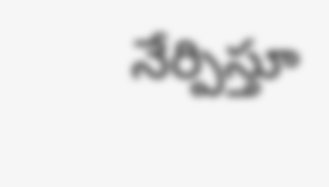నేర్పిస్తూ